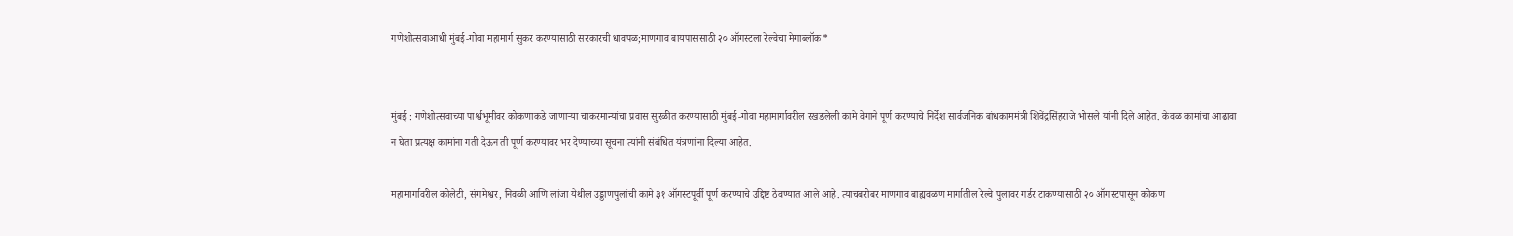गणेशोत्सवाआधी मुंबई-गोवा महामार्ग सुकर करण्यासाठी सरकारची धावपळ;माणगाव बायपाससाठी २० ऑगस्टला रेल्वेचा मेगाब्लॉक*


मुंबई : गणेशोत्सवाच्या पार्श्वभूमीवर कोकणाकडे जाणाऱ्या चाकरमान्यांचा प्रवास सुरळीत करण्यासाठी मुंबई-गोवा महामार्गावरील रखडलेली कामे वेगाने पूर्ण करण्याचे निर्देश सार्वजनिक बांधकाममंत्री शिवेंद्रसिंहराजे भोसले यांनी दिले आहेत. केवळ कामांचा आढावा न घेता प्रत्यक्ष कामांना गती देऊन ती पूर्ण करण्यावर भर देण्याच्या सूचना त्यांनी संबंधित यंत्रणांना दिल्या आहेत.

महामार्गावरील कोलेटी, संगमेश्वर, निवळी आणि लांजा येथील उड्डाणपुलांची कामे ३१ ऑगस्टपूर्वी पूर्ण करण्याचे उद्दिष्ट ठेवण्यात आले आहे. त्याचबरोबर माणगाव बाह्यवळण मार्गातील रेल्वे पुलावर गर्डर टाकण्यासाठी २० ऑगस्टपासून कोकण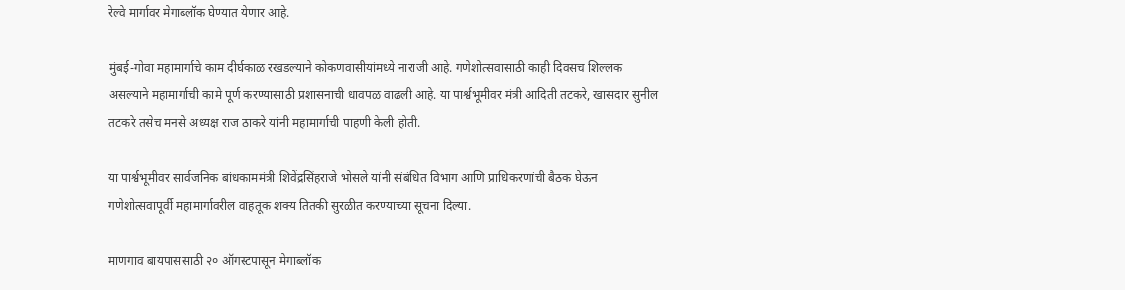रेल्वे मार्गावर मेगाब्लॉक घेण्यात येणार आहे.

मुंबई-गोवा महामार्गाचे काम दीर्घकाळ रखडल्याने कोकणवासीयांमध्ये नाराजी आहे. गणेशोत्सवासाठी काही दिवसच शिल्लक असल्याने महामार्गाची कामे पूर्ण करण्यासाठी प्रशासनाची धावपळ वाढली आहे. या पार्श्वभूमीवर मंत्री आदिती तटकरे, खासदार सुनील तटकरे तसेच मनसे अध्यक्ष राज ठाकरे यांनी महामार्गाची पाहणी केली होती.

या पार्श्वभूमीवर सार्वजनिक बांधकाममंत्री शिवेंद्रसिंहराजे भोसले यांनी संबंधित विभाग आणि प्राधिकरणांची बैठक घेऊन गणेशोत्सवापूर्वी महामार्गावरील वाहतूक शक्य तितकी सुरळीत करण्याच्या सूचना दिल्या.

माणगाव बायपाससाठी २० ऑगस्टपासून मेगाब्लॉक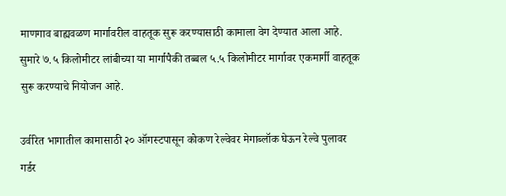माणगाव बाह्यवळण मार्गावरील वाहतूक सुरू करण्यासाठी कामाला वेग देण्यात आला आहे. सुमारे ७.५ किलोमीटर लांबीच्या या मार्गापैकी तब्बल ५.५ किलोमीटर मार्गावर एकमार्गी वाहतूक सुरू करण्याचे नियोजन आहे.

उर्वरित भागातील कामासाठी २० ऑगस्टपासून कोकण रेल्वेवर मेगाब्लॉक घेऊन रेल्वे पुलावर गर्डर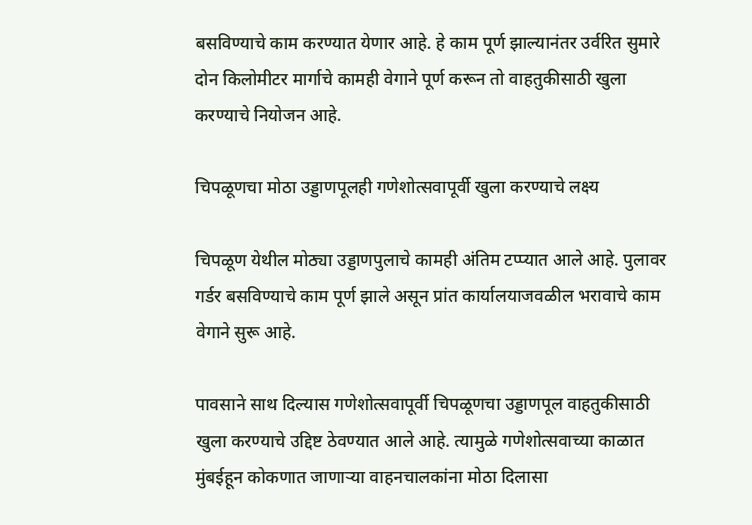बसविण्याचे काम करण्यात येणार आहे. हे काम पूर्ण झाल्यानंतर उर्वरित सुमारे दोन किलोमीटर मार्गाचे कामही वेगाने पूर्ण करून तो वाहतुकीसाठी खुला करण्याचे नियोजन आहे.

चिपळूणचा मोठा उड्डाणपूलही गणेशोत्सवापूर्वी खुला करण्याचे लक्ष्य

चिपळूण येथील मोठ्या उड्डाणपुलाचे कामही अंतिम टप्प्यात आले आहे. पुलावर गर्डर बसविण्याचे काम पूर्ण झाले असून प्रांत कार्यालयाजवळील भरावाचे काम वेगाने सुरू आहे.

पावसाने साथ दिल्यास गणेशोत्सवापूर्वी चिपळूणचा उड्डाणपूल वाहतुकीसाठी खुला करण्याचे उद्दिष्ट ठेवण्यात आले आहे. त्यामुळे गणेशोत्सवाच्या काळात मुंबईहून कोकणात जाणाऱ्या वाहनचालकांना मोठा दिलासा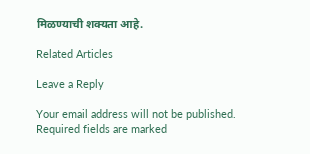मिळण्याची शक्यता आहे.

Related Articles

Leave a Reply

Your email address will not be published. Required fields are marked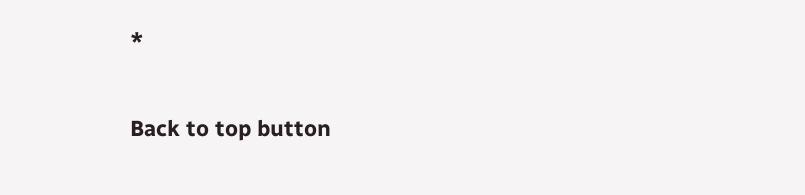*

Back to top button